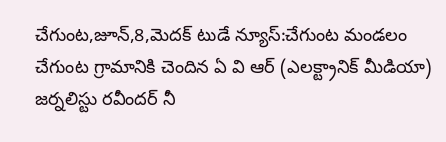చేగుంట,జూన్,8,మెదక్ టుడే న్యూస్:చేగుంట మండలం చేగుంట గ్రామానికి చెందిన ఏ వి ఆర్ (ఎలక్ట్రానిక్ మీడియా) జర్నలిస్టు రవీందర్ నీ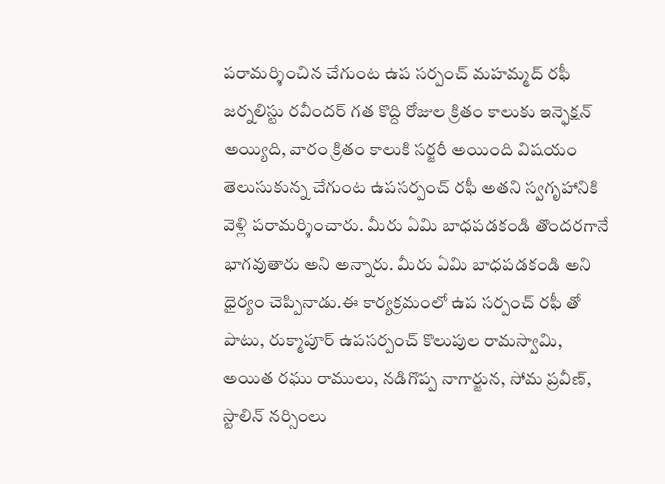పరామర్శించిన చేగుంట ఉప సర్పంచ్ మహమ్మద్ రఫీ జర్నలిస్టు రవీందర్ గత కొద్ది రోజుల క్రితం కాలుకు ఇన్ఫెక్షన్ అయ్యిది, వారం క్రితం కాలుకి సర్జరీ అయింది విషయం తెలుసుకున్న చేగుంట ఉపసర్పంచ్ రఫీ అతని స్వగృహానికి వెళ్లి పరామర్శించారు. మీరు ఏమి బాధపడకండి తొందరగానే భాగవుతారు అని అన్నారు. మీరు ఏమి బాధపడకండి అని ధైర్యం చెప్పినాడు.ఈ కార్యక్రమంలో ఉప సర్పంచ్ రఫీ తో పాటు, రుక్మాపూర్ ఉపసర్పంచ్ కొలుపుల రామస్వామి, అయిత రఘు రాములు, నడిగొప్ప నాగార్జున, సోమ ప్రవీణ్, స్టాలిన్ నర్సింలు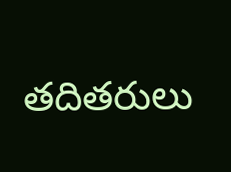తదితరులు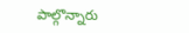పాల్గొన్నారు